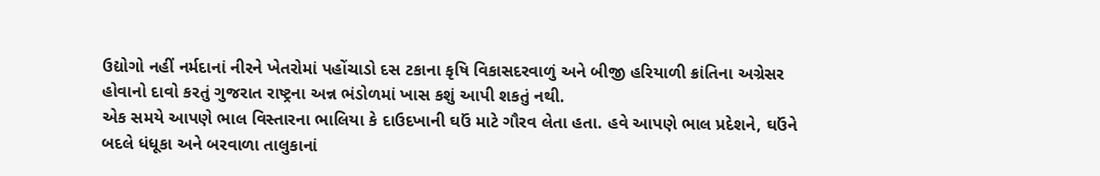ઉદ્યોગો નહીં નર્મદાનાં નીરને ખેતરોમાં પહોંચાડો દસ ટકાના કૃષિ વિકાસદરવાળું અને બીજી હરિયાળી ક્રાંતિના અગ્રેસર હોવાનો દાવો કરતું ગુજરાત રાષ્ટ્રના અન્ન ભંડોળમાં ખાસ કશું આપી શકતું નથી.
એક સમયે આપણે ભાલ વિસ્તારના ભાલિયા કે દાઉદખાની ઘઉં માટે ગૌરવ લેતા હતા. હવે આપણે ભાલ પ્રદેશને, ઘઉંને બદલે ધંધૂકા અને બરવાળા તાલુકાનાં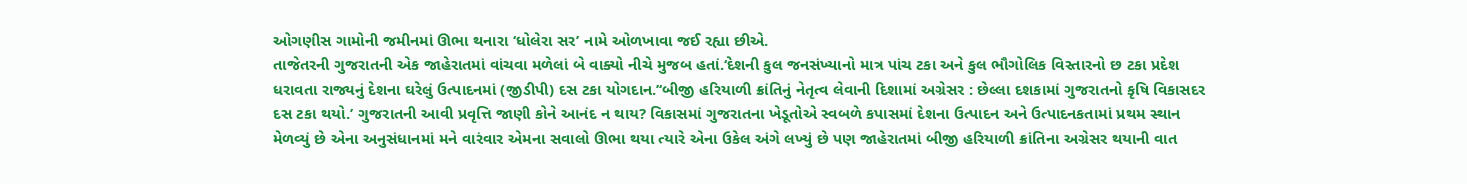ઓગણીસ ગામોની જમીનમાં ઊભા થનારા ‘ધોલેરા સર’ નામે ઓળખાવા જઈ રહ્યા છીએ.
તાજેતરની ગુજરાતની એક જાહેરાતમાં વાંચવા મળેલાં બે વાક્યો નીચે મુજબ હતાં.‘દેશની કુલ જનસંખ્યાનો માત્ર પાંચ ટકા અને કુલ ભૌગોલિક વિસ્તારનો છ ટકા પ્રદેશ ધરાવતા રાજ્યનું દેશના ઘરેલું ઉત્પાદનમાં (જીડીપી) દસ ટકા યોગદાન.’‘બીજી હરિયાળી ક્રાંતિનું નેતૃત્વ લેવાની દિશામાં અગ્રેસર : છેલ્લા દશકામાં ગુજરાતનો કૃષિ વિકાસદર દસ ટકા થયો.’ ગુજરાતની આવી પ્રવૃત્તિ જાણી કોને આનંદ ન થાય? વિકાસમાં ગુજરાતના ખેડૂતોએ સ્વબળે કપાસમાં દેશના ઉત્પાદન અને ઉત્પાદનકતામાં પ્રથમ સ્થાન મેળવ્યું છે એના અનુસંધાનમાં મને વારંવાર એમના સવાલો ઊભા થયા ત્યારે એના ઉકેલ અંગે લખ્યું છે પણ જાહેરાતમાં બીજી હરિયાળી ક્રાંતિના અગ્રેસર થયાની વાત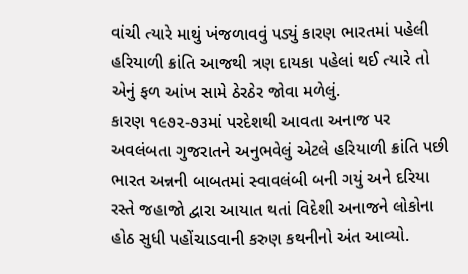વાંચી ત્યારે માથું ખંજળાવવું પડ્યું કારણ ભારતમાં પહેલી હરિયાળી ક્રાંતિ આજથી ત્રણ દાયકા પહેલાં થઈ ત્યારે તો એનું ફળ આંખ સામે ઠેરઠેર જોવા મળેલું.
કારણ ૧૯૭૨-૭૩માં પરદેશથી આવતા અનાજ પર અવલંબતા ગુજરાતને અનુભવેલું એટલે હરિયાળી ક્રાંતિ પછી ભારત અન્નની બાબતમાં સ્વાવલંબી બની ગયું અને દરિયા રસ્તે જહાજો દ્વારા આયાત થતાં વિદેશી અનાજને લોકોના હોઠ સુધી પહોંચાડવાની કરુણ કથનીનો અંત આવ્યો.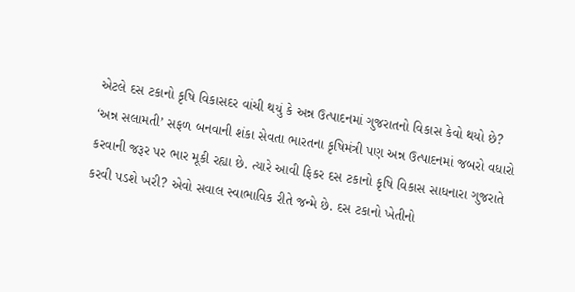એટલે દસ ટકાનો કૃષિ વિકાસદર વાંચી થયું કે અન્ન ઉત્પાદનમાં ગુજરાતનો વિકાસ કેવો થયો છે?
‘અન્ન સલામતી’ સફળ બનવાની શંકા સેવતા ભારતના કૃષિમંત્રી પણ અન્ન ઉત્પાદનમાં જબરો વધારો કરવાની જરૂર પર ભાર મૂકી રહ્યા છે. ત્યારે આવી ફિકર દસ ટકાનો કૃષિ વિકાસ સાધનારા ગુજરાતે કરવી પડશે ખરી? એવો સવાલ સ્વાભાવિક રીતે જન્મે છે. દસ ટકાનો ખેતીનો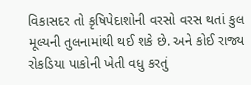વિકાસદર તો કૃષિપેદાશોની વરસો વરસ થતાં કુલ મૂલ્યની તુલનામાંથી થઈ શકે છે. અને કોઈ રાજ્ય રોકડિયા પાકોની ખેતી વધુ કરતું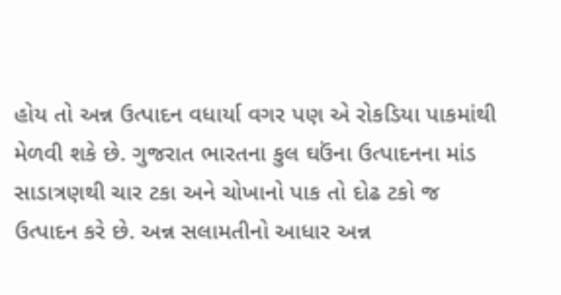હોય તો અન્ન ઉત્પાદન વધાર્યા વગર પણ એ રોકડિયા પાકમાંથી મેળવી શકે છે. ગુજરાત ભારતના કુલ ઘઉંના ઉત્પાદનના માંડ સાડાત્રણથી ચાર ટકા અને ચોખાનો પાક તો દોઢ ટકો જ ઉત્પાદન કરે છે. અન્ન સલામતીનો આધાર અન્ન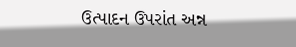ઉત્પાદન ઉપરાંત અન્ન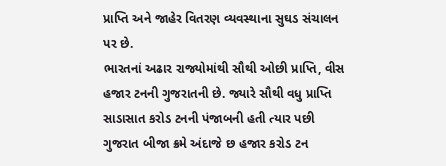પ્રાપ્તિ અને જાહેર વિતરણ વ્યવસ્થાના સુઘડ સંચાલન પર છે.
ભારતનાં અઢાર રાજ્યોમાંથી સૌથી ઓછી પ્રાપ્તિ, વીસ હજાર ટનની ગુજરાતની છે. જ્યારે સૌથી વધુ પ્રાપ્તિ સાડાસાત કરોડ ટનની પંજાબની હતી ત્યાર પછી ગુજરાત બીજા ક્રમે અંદાજે છ હજાર કરોડ ટન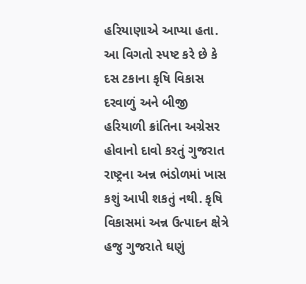હરિયાણાએ આપ્યા હતા. આ વિગતો સ્પષ્ટ કરે છે કે દસ ટકાના કૃષિ વિકાસ દરવાળું અને બીજી હરિયાળી ક્રાંતિના અગ્રેસર હોવાનો દાવો કરતું ગુજરાત રાષ્ટ્રના અન્ન ભંડોળમાં ખાસ કશું આપી શકતું નથી. કૃષિ વિકાસમાં અન્ન ઉત્પાદન ક્ષેત્રે હજુ ગુજરાતે ઘણું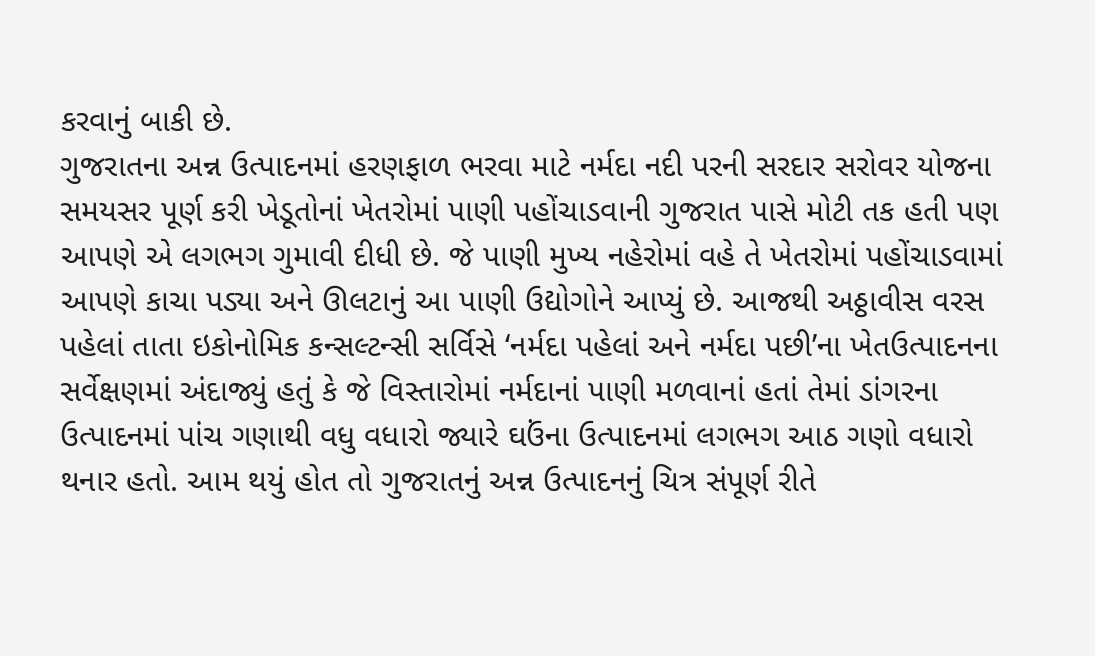કરવાનું બાકી છે.
ગુજરાતના અન્ન ઉત્પાદનમાં હરણફાળ ભરવા માટે નર્મદા નદી પરની સરદાર સરોવર યોજના સમયસર પૂર્ણ કરી ખેડૂતોનાં ખેતરોમાં પાણી પહોંચાડવાની ગુજરાત પાસે મોટી તક હતી પણ આપણે એ લગભગ ગુમાવી દીધી છે. જે પાણી મુખ્ય નહેરોમાં વહે તે ખેતરોમાં પહોંચાડવામાં આપણે કાચા પડ્યા અને ઊલટાનું આ પાણી ઉદ્યોગોને આપ્યું છે. આજથી અઠ્ઠાવીસ વરસ પહેલાં તાતા ઇકોનોમિક કન્સલ્ટન્સી સર્વિસે ‘નર્મદા પહેલાં અને નર્મદા પછી’ના ખેતઉત્પાદનના સર્વેક્ષણમાં અંદાજ્યું હતું કે જે વિસ્તારોમાં નર્મદાનાં પાણી મળવાનાં હતાં તેમાં ડાંગરના ઉત્પાદનમાં પાંચ ગણાથી વધુ વધારો જ્યારે ઘઉંના ઉત્પાદનમાં લગભગ આઠ ગણો વધારો થનાર હતો. આમ થયું હોત તો ગુજરાતનું અન્ન ઉત્પાદનનું ચિત્ર સંપૂર્ણ રીતે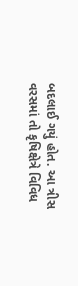બદલાઈ ગયું હોત. આ ત્રીસ વરસમાં તો કૃષિક્ષેત્રે વિવિધ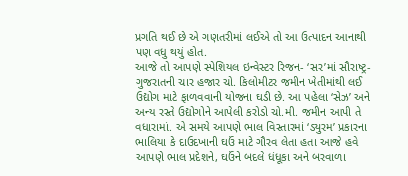પ્રગતિ થઈ છે એ ગણતરીમાં લઈએ તો આ ઉત્પાદન આનાથી પણ વધુ થયું હોત.
આજે તો આપણે સ્પેશિયલ ઇન્વેસ્ટર રિજન- ‘સર’માં સૌરાષ્ટ્ર-ગુજરાતની ચાર હજાર ચો. કિલોમીટર જમીન ખેતીમાંથી લઈ ઉદ્યોગ માટે ફાળવવાની યોજના ઘડી છે. આ પહેલા ‘સેઝ’ અને અન્ય રસ્તે ઉદ્યોગોને આપેલી કરોડો ચો.મી. જમીન આપી તે વધારામાં. એ સમયે આપણે ભાલ વિસ્તારમાં ‘ડ્યુરમ’ પ્રકારના ભાલિયા કે દાઉદખાની ઘઉં માટે ગૌરવ લેતા હતા આજે હવે આપણે ભાલ પ્રદેશને, ઘઉંને બદલે ધંધૂકા અને બરવાળા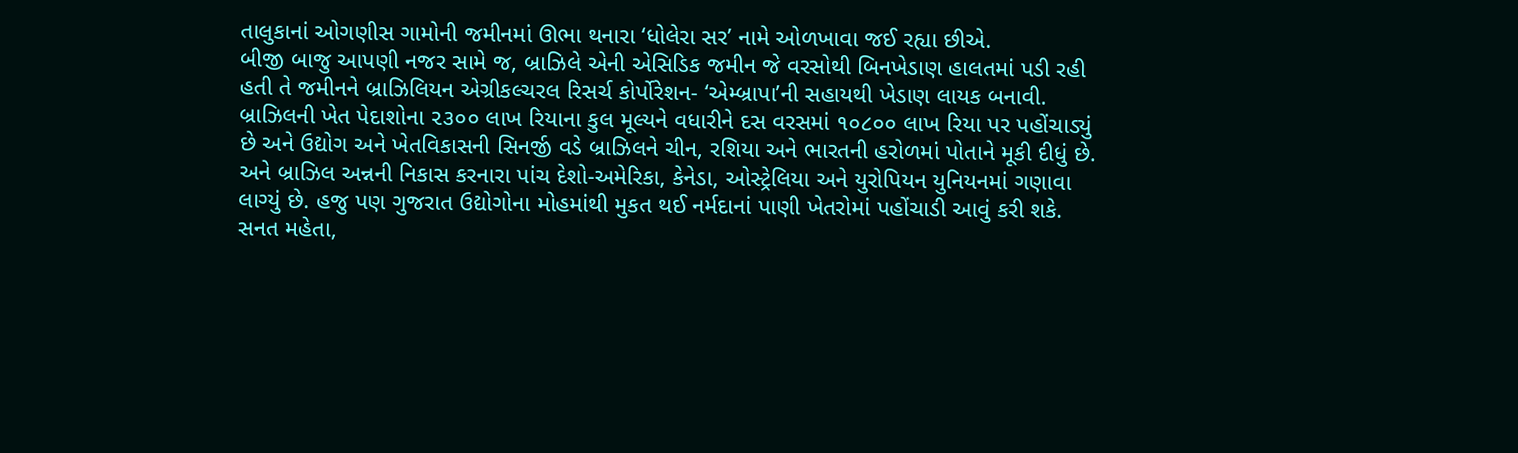તાલુકાનાં ઓગણીસ ગામોની જમીનમાં ઊભા થનારા ‘ધોલેરા સર’ નામે ઓળખાવા જઈ રહ્યા છીએ.
બીજી બાજુ આપણી નજર સામે જ, બ્રાઝિલે એની એસિડિક જમીન જે વરસોથી બિનખેડાણ હાલતમાં પડી રહી હતી તે જમીનને બ્રાઝિલિયન એગ્રીકલ્ચરલ રિસર્ચ કોર્પોરેશન- ‘એમ્બ્રાપા’ની સહાયથી ખેડાણ લાયક બનાવી. બ્રાઝિલની ખેત પેદાશોના ૨૩૦૦ લાખ રિયાના કુલ મૂલ્યને વધારીને દસ વરસમાં ૧૦૮૦૦ લાખ રિયા પર પહોંચાડ્યું છે અને ઉદ્યોગ અને ખેતવિકાસની સિનર્જી વડે બ્રાઝિલને ચીન, રશિયા અને ભારતની હરોળમાં પોતાને મૂકી દીધું છે. અને બ્રાઝિલ અન્નની નિકાસ કરનારા પાંચ દેશો-અમેરિકા, કેનેડા, ઓસ્ટ્રેલિયા અને યુરોપિયન યુનિયનમાં ગણાવા લાગ્યું છે. હજુ પણ ગુજરાત ઉદ્યોગોના મોહમાંથી મુકત થઈ નર્મદાનાં પાણી ખેતરોમાં પહોંચાડી આવું કરી શકે.
સનત મહેતા,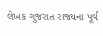લેખક ગુજરાત રાજ્યના પૂર્વ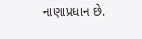નાણાપ્રધાન છે.